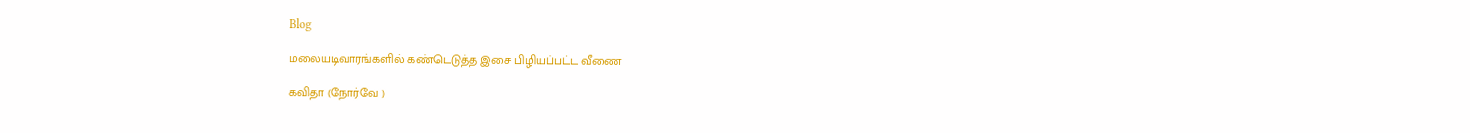Blog

மலையடிவாரங்களில் கண்டெடுத்த இசை பிழியப்பட்ட வீணை

கவிதா (நோர்வே )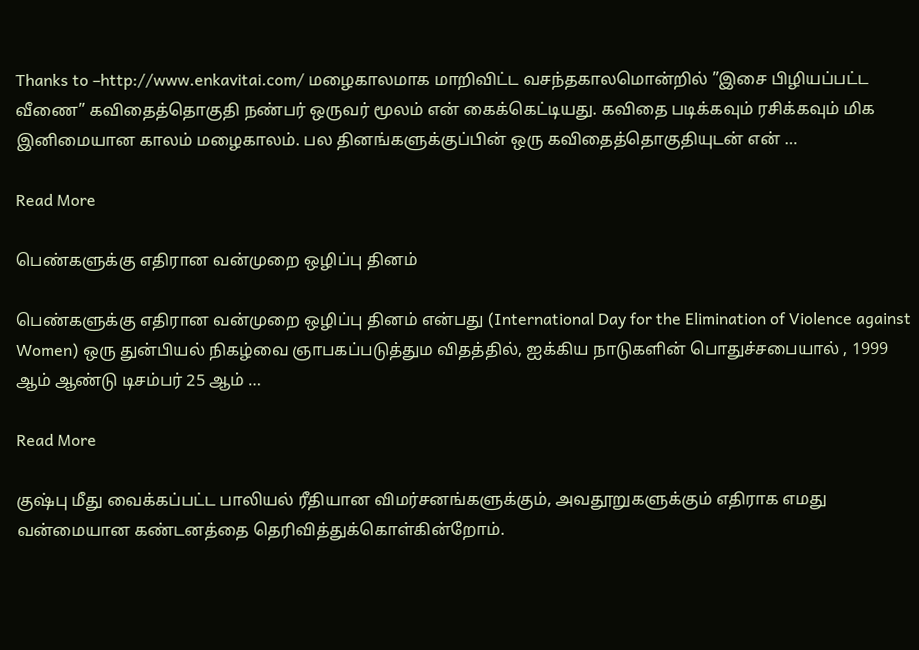Thanks to –http://www.enkavitai.com/ மழைகாலமாக மாறிவிட்ட வசந்தகாலமொன்றில் ”இசை பிழியப்பட்ட வீணை” கவிதைத்தொகுதி நண்பர் ஒருவர் மூலம் என் கைக்கெட்டியது. கவிதை படிக்கவும் ரசிக்கவும் மிக இனிமையான காலம் மழைகாலம். பல தினங்களுக்குப்பின் ஒரு கவிதைத்தொகுதியுடன் என் …

Read More

பெண்களுக்கு எதிரான வன்முறை ஒழிப்பு தினம்

பெண்களுக்கு எதிரான வன்முறை ஒழிப்பு தினம் என்பது (International Day for the Elimination of Violence against Women) ஒரு துன்பியல் நிகழ்வை ஞாபகப்படுத்தும விதத்தில், ஐக்கிய நாடுகளின் பொதுச்சபையால் , 1999 ஆம் ஆண்டு டிசம்பர் 25 ஆம் …

Read More

குஷ்பு மீது வைக்கப்பட்ட பாலியல் ரீதியான விமர்சனங்களுக்கும், அவதூறுகளுக்கும் எதிராக எமது வன்மையான கண்டனத்தை தெரிவித்துக்கொள்கின்றோம்.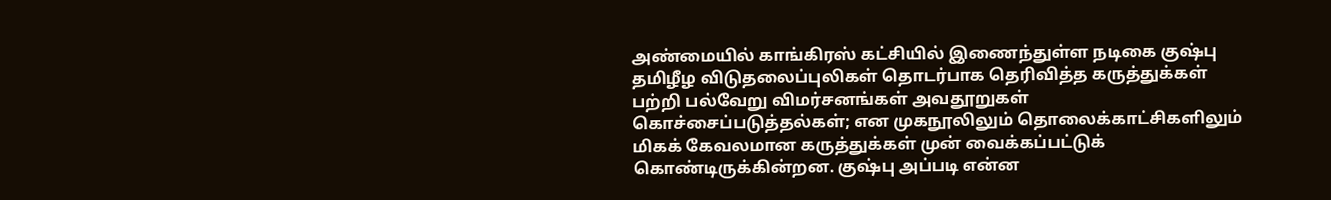அண்மையில் காங்கிரஸ் கட்சியில் இணைந்துள்ள நடிகை குஷ்பு தமிழீழ விடுதலைப்புலிகள் தொடர்பாக தெரிவித்த கருத்துக்கள் பற்றி பல்வேறு விமர்சனங்கள் அவதூறுகள் கொச்சைப்படுத்தல்கள்; என முகநூலிலும் தொலைக்காட்சிகளிலும் மிகக் கேவலமான கருத்துக்கள் முன் வைக்கப்பட்டுக் கொண்டிருக்கின்றன. குஷ்பு அப்படி என்ன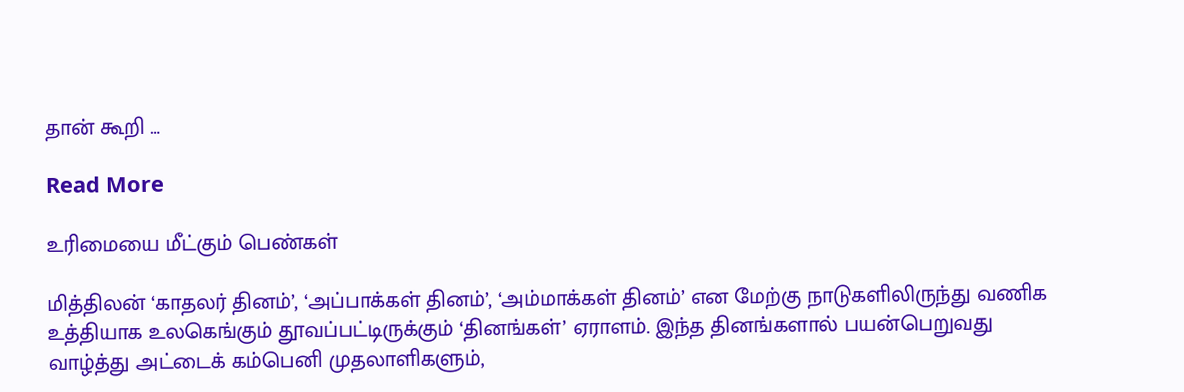தான் கூறி …

Read More

உரிமையை மீட்கும் பெண்கள்

மித்திலன் ‘காதலர் தினம்’, ‘அப்பாக்கள் தினம்’, ‘அம்மாக்கள் தினம்’ என மேற்கு நாடுகளிலிருந்து வணிக உத்தியாக உலகெங்கும் தூவப்பட்டிருக்கும் ‘தினங்கள்’ ஏராளம். இந்த தினங்களால் பயன்பெறுவது வாழ்த்து அட்டைக் கம்பெனி முதலாளிகளும்,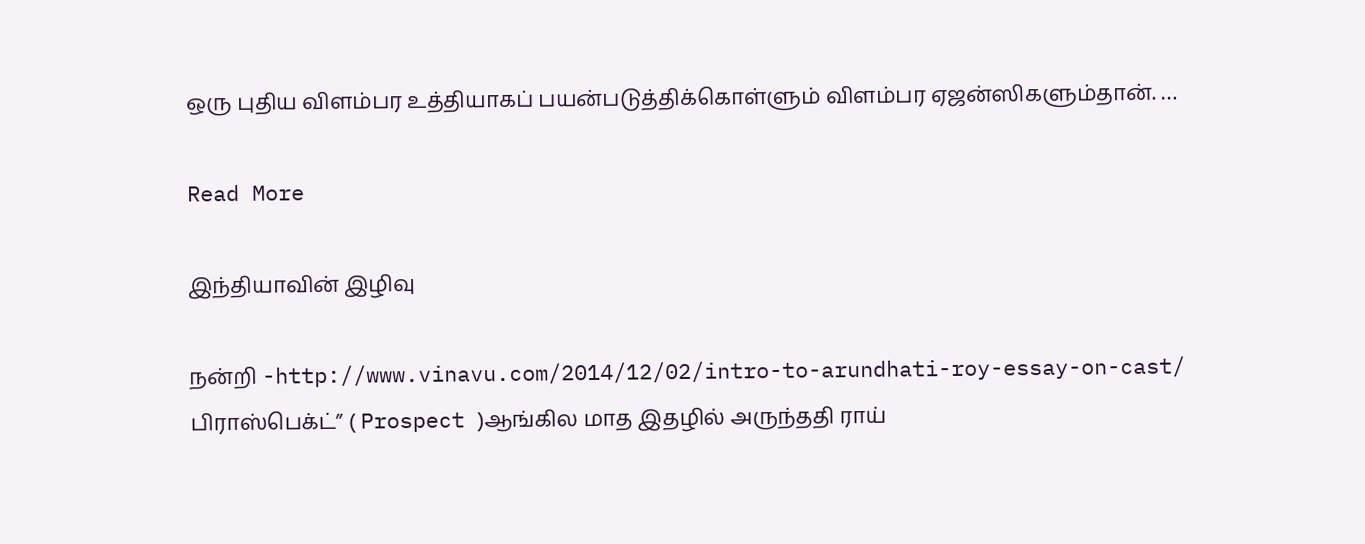ஒரு புதிய விளம்பர உத்தியாகப் பயன்படுத்திக்கொள்ளும் விளம்பர ஏஜன்ஸிகளும்தான். …

Read More

இந்தியாவின் இழிவு

நன்றி -http://www.vinavu.com/2014/12/02/intro-to-arundhati-roy-essay-on-cast/ பிராஸ்பெக்ட்” ( Prospect )ஆங்கில மாத இதழில் அருந்ததி ராய்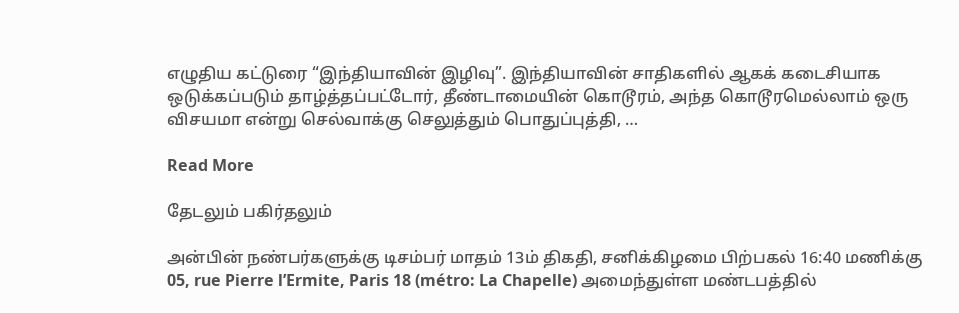எழுதிய கட்டுரை “இந்தியாவின் இழிவு”. இந்தியாவின் சாதிகளில் ஆகக் கடைசியாக ஒடுக்கப்படும் தாழ்த்தப்பட்டோர், தீண்டாமையின் கொடூரம், அந்த கொடூரமெல்லாம் ஒரு விசயமா என்று செல்வாக்கு செலுத்தும் பொதுப்புத்தி, …

Read More

தேடலும் பகிர்தலும்

அன்பின் நண்பர்களுக்கு டிசம்பர் மாதம் 13ம் திகதி, சனிக்கிழமை பிற்பகல் 16:40 மணிக்கு 05, rue Pierre l’Ermite, Paris 18 (métro: La Chapelle) அமைந்துள்ள மண்டபத்தில்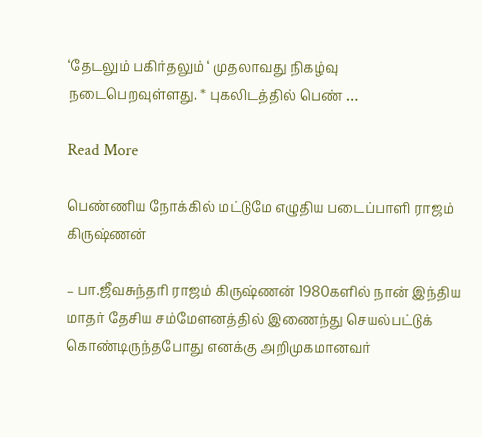‘தேடலும் பகிர்தலும் ‘ முதலாவது நிகழ்வு நடைபெறவுள்ளது. * புகலிடத்தில் பெண் …

Read More

பெண்ணிய நோக்கில் மட்டுமே எழுதிய படைப்பாளி ராஜம் கிருஷ்ணன்

– பா.ஜீவசுந்தரி ராஜம் கிருஷ்ணன் 1980களில் நான் இந்திய மாதர் தேசிய சம்மேளனத்தில் இணைந்து செயல்பட்டுக் கொண்டிருந்தபோது எனக்கு அறிமுகமானவர்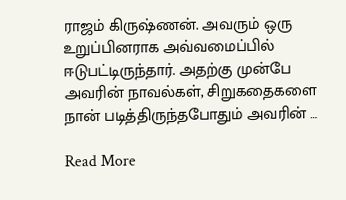ராஜம் கிருஷ்ணன். அவரும் ஒரு உறுப்பினராக அவ்வமைப்பில் ஈடுபட்டிருந்தார். அதற்கு முன்பே அவரின் நாவல்கள், சிறுகதைகளை நான் படித்திருந்தபோதும் அவரின் …

Read More